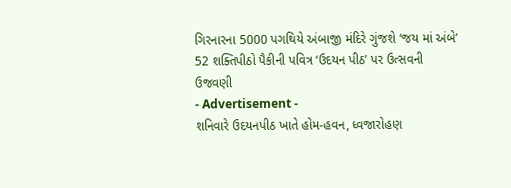ગિરનારના 5000 પગથિયે અંબાજી મંદિરે ગુંજશે ‘જય માં અંબે’
52 શક્તિપીઠો પૈકીની પવિત્ર ‘ઉદયન પીઠ’ પર ઉત્સવની ઉજવણી
- Advertisement -
શનિવારે ઉદયનપીઠ ખાતે હોમ-હવન, ધ્વજારોહણ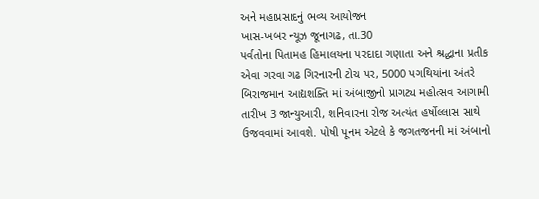અને મહાપ્રસાદનું ભવ્ય આયોજન
ખાસ-ખબર ન્યૂઝ જૂનાગઢ, તા.30
પર્વતોના પિતામહ હિમાલયના પરદાદા ગણાતા અને શ્રદ્ધાના પ્રતીક એવા ગરવા ગઢ ગિરનારની ટોચ પર, 5000 પગથિયાંના અંતરે બિરાજમાન આદ્યશક્તિ માં અંબાજીનો પ્રાગટ્ય મહોત્સવ આગામી તારીખ 3 જાન્યુઆરી, શનિવારના રોજ અત્યંત હર્ષોલ્લાસ સાથે ઉજવવામાં આવશે. પોષી પૂનમ એટલે કે જગતજનની માં અંબાનો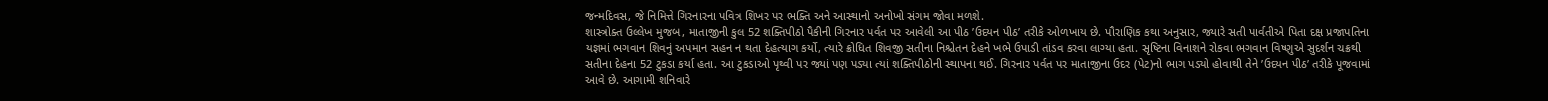જન્મદિવસ, જે નિમિત્તે ગિરનારના પવિત્ર શિખર પર ભક્તિ અને આસ્થાનો અનોખો સંગમ જોવા મળશે.
શાસ્ત્રોક્ત ઉલ્લેખ મુજબ, માતાજીની કુલ 52 શક્તિપીઠો પૈકીની ગિરનાર પર્વત પર આવેલી આ પીઠ ’ઉદયન પીઠ’ તરીકે ઓળખાય છે. પૌરાણિક કથા અનુસાર, જ્યારે સતી પાર્વતીએ પિતા દક્ષ પ્રજાપતિના યજ્ઞમાં ભગવાન શિવનું અપમાન સહન ન થતા દેહત્યાગ કર્યો, ત્યારે ક્રોધિત શિવજી સતીના નિશ્ચેતન દેહને ખભે ઉપાડી તાંડવ કરવા લાગ્યા હતા. સૃષ્ટિના વિનાશને રોકવા ભગવાન વિષ્ણુએ સુદર્શન ચક્રથી સતીના દેહના 52 ટુકડા કર્યા હતા. આ ટુકડાઓ પૃથ્વી પર જ્યાં પણ પડ્યા ત્યાં શક્તિપીઠોની સ્થાપના થઈ. ગિરનાર પર્વત પર માતાજીના ઉદર (પેટ)નો ભાગ પડ્યો હોવાથી તેને ’ઉદયન પીઠ’ તરીકે પૂજવામાં આવે છે. આગામી શનિવારે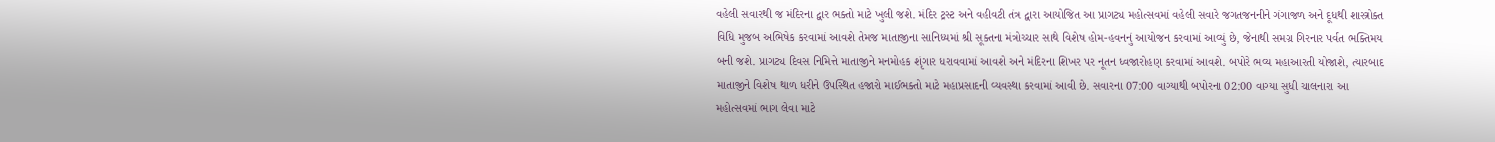વહેલી સવારથી જ મંદિરના દ્વાર ભક્તો માટે ખુલી જશે. મંદિર ટ્રસ્ટ અને વહીવટી તંત્ર દ્વારા આયોજિત આ પ્રાગટ્ય મહોત્સવમાં વહેલી સવારે જગતજનનીને ગંગાજળ અને દૂધથી શાસ્ત્રોક્ત વિધિ મુજબ અભિષેક કરવામાં આવશે તેમજ માતાજીના સાનિધ્યમાં શ્રી સૂક્તના મંત્રોચ્ચાર સાથે વિશેષ હોમ-હવનનું આયોજન કરવામાં આવ્યું છે, જેનાથી સમગ્ર ગિરનાર પર્વત ભક્તિમય બની જશે. પ્રાગટ્ય દિવસ નિમિત્તે માતાજીને મનમોહક શૃંગાર ધરાવવામાં આવશે અને મંદિરના શિખર પર નૂતન ધ્વજારોહણ કરવામાં આવશે. બપોરે ભવ્ય મહાઆરતી યોજાશે, ત્યારબાદ માતાજીને વિશેષ થાળ ધરીને ઉપસ્થિત હજારો માઈભક્તો માટે મહાપ્રસાદની વ્યવસ્થા કરવામાં આવી છે. સવારના 07:00 વાગ્યાથી બપોરના 02:00 વાગ્યા સુધી ચાલનારા આ મહોત્સવમાં ભાગ લેવા માટે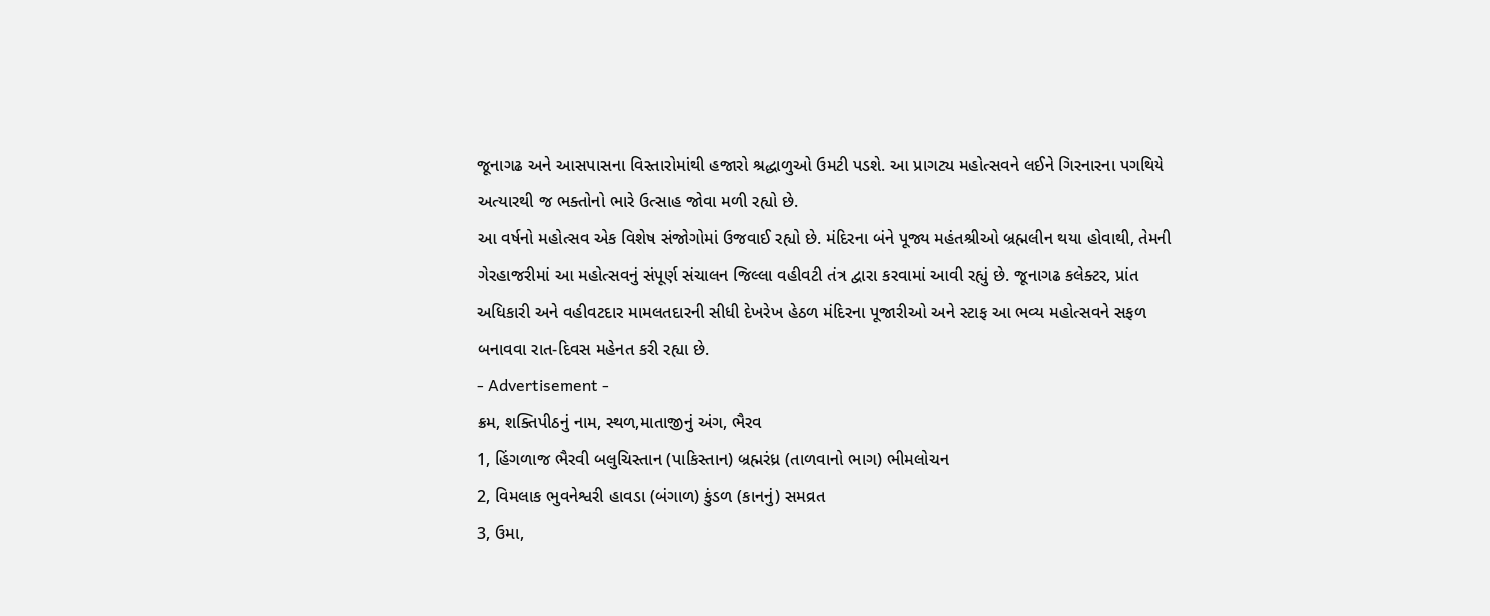જૂનાગઢ અને આસપાસના વિસ્તારોમાંથી હજારો શ્રદ્ધાળુઓ ઉમટી પડશે. આ પ્રાગટ્ય મહોત્સવને લઈને ગિરનારના પગથિયે અત્યારથી જ ભક્તોનો ભારે ઉત્સાહ જોવા મળી રહ્યો છે.
આ વર્ષનો મહોત્સવ એક વિશેષ સંજોગોમાં ઉજવાઈ રહ્યો છે. મંદિરના બંને પૂજ્ય મહંતશ્રીઓ બ્રહ્મલીન થયા હોવાથી, તેમની ગેરહાજરીમાં આ મહોત્સવનું સંપૂર્ણ સંચાલન જિલ્લા વહીવટી તંત્ર દ્વારા કરવામાં આવી રહ્યું છે. જૂનાગઢ કલેક્ટર, પ્રાંત અધિકારી અને વહીવટદાર મામલતદારની સીધી દેખરેખ હેઠળ મંદિરના પૂજારીઓ અને સ્ટાફ આ ભવ્ય મહોત્સવને સફળ બનાવવા રાત-દિવસ મહેનત કરી રહ્યા છે.
- Advertisement -
ક્રમ, શક્તિપીઠનું નામ, સ્થળ,માતાજીનું અંગ, ભૈરવ
1, હિંગળાજ ભૈરવી બલુચિસ્તાન (પાકિસ્તાન) બ્રહ્મરંધ્ર (તાળવાનો ભાગ) ભીમલોચન
2, વિમલાક ભુવનેશ્વરી હાવડા (બંગાળ) કુંડળ (કાનનું) સમવ્રત
3, ઉમા,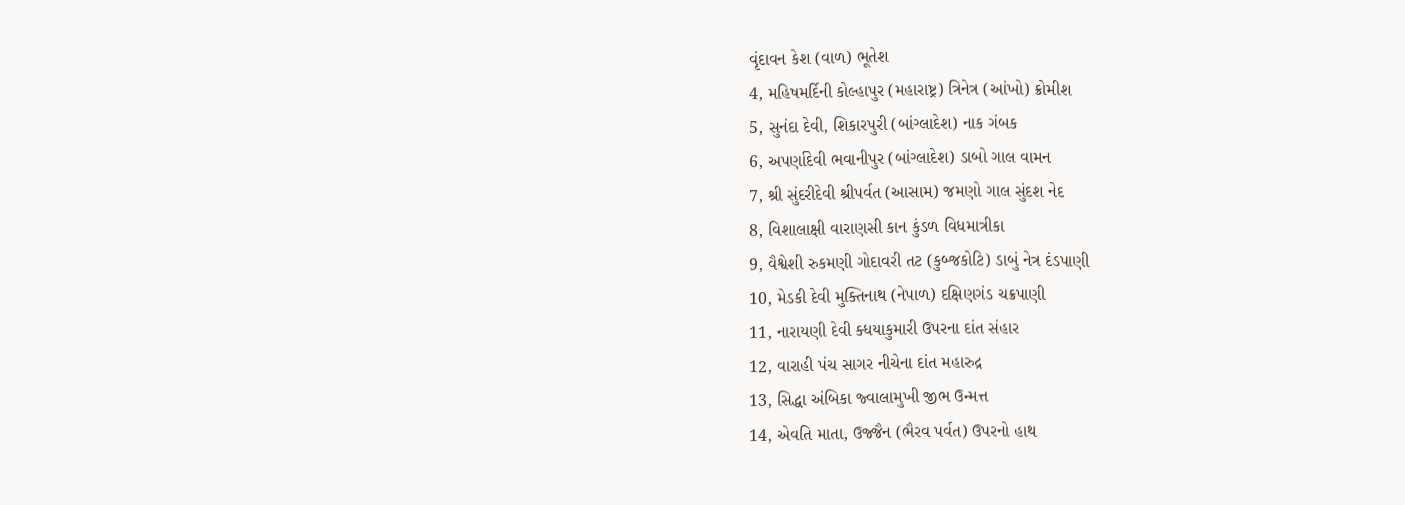વૃંદાવન કેશ (વાળ) ભૂતેશ
4, મહિષમર્દિની કોલ્હાપુર (મહારાષ્ટ્ર) ત્રિનેત્ર (આંખો) ક્રોમીશ
5, સુનંદા દેવી, શિકારપુરી (બાંગ્લાદેશ) નાક ગંબક
6, અપર્ણાદેવી ભવાનીપુર (બાંગ્લાદેશ) ડાબો ગાલ વામન
7, શ્રી સુંદરીદેવી શ્રીપર્વત (આસામ) જમણો ગાલ સુંદશ નેદ
8, વિશાલાક્ષી વારાણસી કાન કુંડળ વિધમાત્રીકા
9, વૈશ્વેશી રુકમણી ગોદાવરી તટ (કુબ્જકોટિ) ડાબું નેત્ર દંડપાણી
10, મેડકી દેવી મુક્તિનાથ (નેપાળ) દક્ષિણગંડ ચક્રપાણી
11, નારાયણી દેવી ક્ધયાકુમારી ઉપરના દાંત સંહાર
12, વારાહી પંચ સાગર નીચેના દાંત મહારુદ્ર
13, સિદ્ધા અંબિકા જ્વાલામુખી જીભ ઉન્મત્ત
14, એવતિ માતા, ઉજ્જૈન (ભૈરવ પર્વત) ઉપરનો હાથ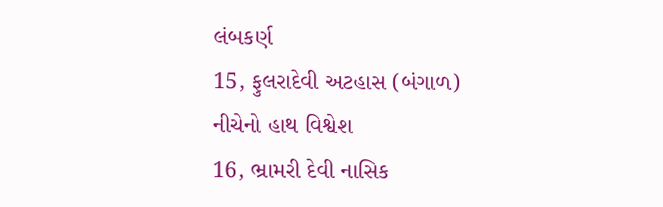લંબકર્ણ
15, ફુલરાદેવી અટહાસ (બંગાળ) નીચેનો હાથ વિશ્વેશ
16, ભ્રામરી દેવી નાસિક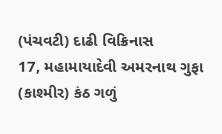(પંચવટી) દાઢી વિક્રિનાસ
17, મહામાયાદેવી અમરનાથ ગુફા (કાશ્મીર) કંઠ ગળું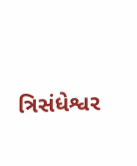ત્રિસંધેશ્વર